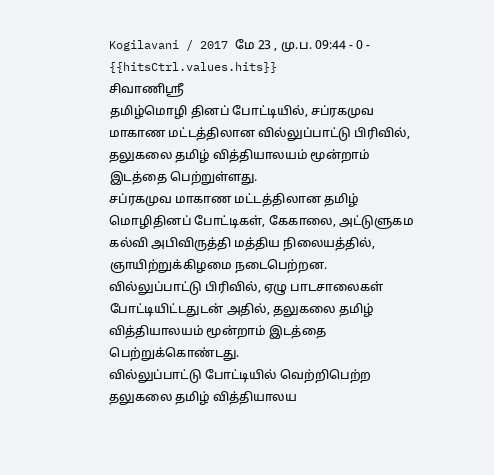Kogilavani / 2017 மே 23 , மு.ப. 09:44 - 0 - {{hitsCtrl.values.hits}}
சிவாணிஸ்ரீ
தமிழ்மொழி தினப் போட்டியில், சப்ரகமுவ மாகாண மட்டத்திலான வில்லுப்பாட்டு பிரிவில், தலுகலை தமிழ் வித்தியாலயம் மூன்றாம் இடத்தை பெற்றுள்ளது.
சப்ரகமுவ மாகாண மட்டத்திலான தமிழ் மொழிதினப் போட்டிகள், கேகாலை, அட்டுளுகம கல்வி அபிவிருத்தி மத்திய நிலையத்தில், ஞாயிற்றுக்கிழமை நடைபெற்றன.
வில்லுப்பாட்டு பிரிவில், ஏழு பாடசாலைகள் போட்டியிட்டதுடன் அதில், தலுகலை தமிழ் வித்தியாலயம் மூன்றாம் இடத்தை பெற்றுக்கொண்டது.
வில்லுப்பாட்டு போட்டியில் வெற்றிபெற்ற தலுகலை தமிழ் வித்தியாலய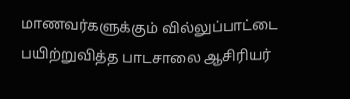மாணவர்களுக்கும் வில்லுப்பாட்டை பயிற்றுவித்த பாடசாலை ஆசிரியர்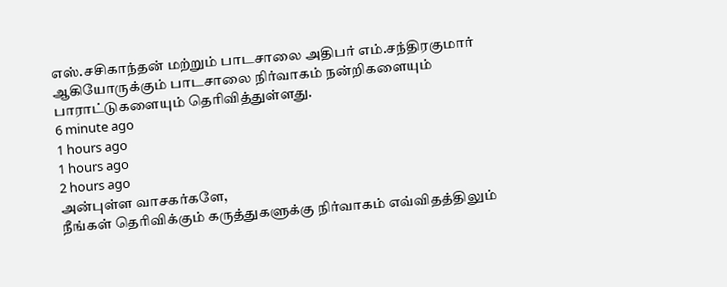எஸ்.சசிகாந்தன் மற்றும் பாடசாலை அதிபர் எம்.சந்திரகுமார் ஆகியோருக்கும் பாடசாலை நிர்வாகம் நன்றிகளையும் பாராட்டுகளையும் தெரிவித்துள்ளது.
6 minute ago
1 hours ago
1 hours ago
2 hours ago
அன்புள்ள வாசகர்களே,
நீங்கள் தெரிவிக்கும் கருத்துகளுக்கு நிர்வாகம் எவ்விதத்திலும்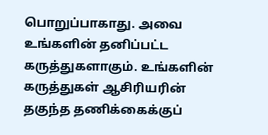பொறுப்பாகாது. அவை உங்களின் தனிப்பட்ட கருத்துகளாகும். உங்களின் கருத்துகள் ஆசிரியரின் தகுந்த தணிக்கைக்குப்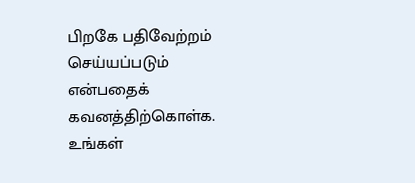பிறகே பதிவேற்றம் செய்யப்படும் என்பதைக் கவனத்திற்கொள்க. உங்கள்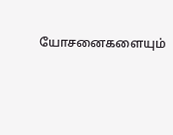யோசனைகளையும்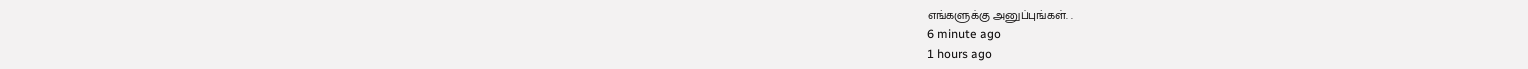எங்களுக்கு அனுப்புங்கள். .
6 minute ago
1 hours ago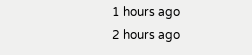1 hours ago
2 hours ago